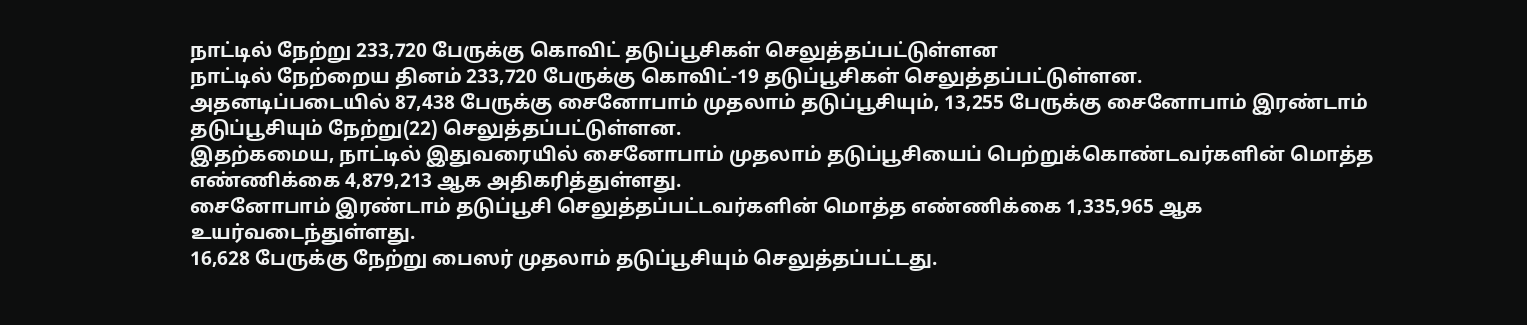நாட்டில் நேற்று 233,720 பேருக்கு கொவிட் தடுப்பூசிகள் செலுத்தப்பட்டுள்ளன
நாட்டில் நேற்றைய தினம் 233,720 பேருக்கு கொவிட்-19 தடுப்பூசிகள் செலுத்தப்பட்டுள்ளன.
அதனடிப்படையில் 87,438 பேருக்கு சைனோபாம் முதலாம் தடுப்பூசியும், 13,255 பேருக்கு சைனோபாம் இரண்டாம் தடுப்பூசியும் நேற்று(22) செலுத்தப்பட்டுள்ளன.
இதற்கமைய, நாட்டில் இதுவரையில் சைனோபாம் முதலாம் தடுப்பூசியைப் பெற்றுக்கொண்டவர்களின் மொத்த எண்ணிக்கை 4,879,213 ஆக அதிகரித்துள்ளது.
சைனோபாம் இரண்டாம் தடுப்பூசி செலுத்தப்பட்டவர்களின் மொத்த எண்ணிக்கை 1,335,965 ஆக உயர்வடைந்துள்ளது.
16,628 பேருக்கு நேற்று பைஸர் முதலாம் தடுப்பூசியும் செலுத்தப்பட்டது.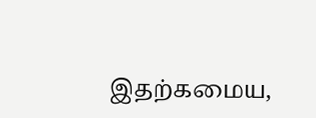இதற்கமைய,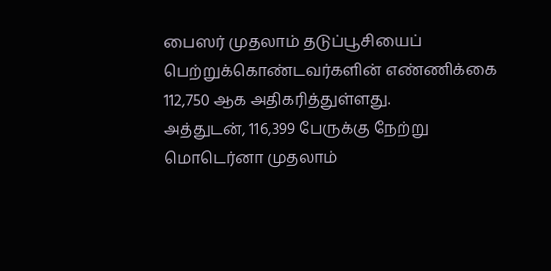பைஸர் முதலாம் தடுப்பூசியைப் பெற்றுக்கொண்டவர்களின் எண்ணிக்கை 112,750 ஆக அதிகரித்துள்ளது.
அத்துடன், 116,399 பேருக்கு நேற்று மொடெர்னா முதலாம்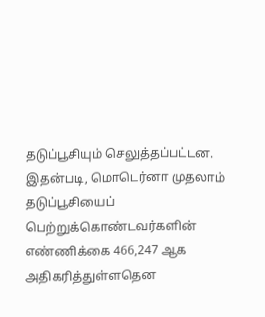தடுப்பூசியும் செலுத்தப்பட்டன.
இதன்படி, மொடெர்னா முதலாம் தடுப்பூசியைப் பெற்றுக்கொண்டவர்களின் எண்ணிக்கை 466,247 ஆக அதிகரித்துள்ளதென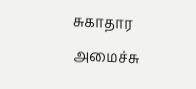சுகாதார அமைச்சு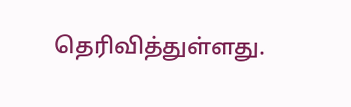தெரிவித்துள்ளது.